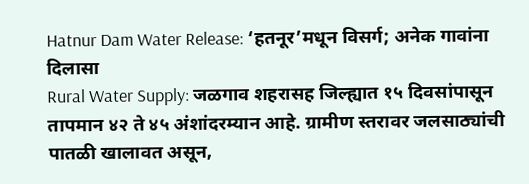Hatnur Dam Water Release: ‘हतनूर’मधून विसर्ग; अनेक गावांना दिलासा
Rural Water Supply: जळगाव शहरासह जिल्ह्यात १५ दिवसांपासून तापमान ४२ ते ४५ अंशांदरम्यान आहे. ग्रामीण स्तरावर जलसाठ्यांची पातळी खालावत असून,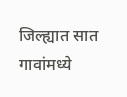जिल्ह्यात सात गावांमध्ये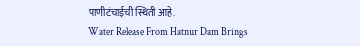पाणीटंचाईची स्थिती आहे.
Water Release From Hatnur Dam Brings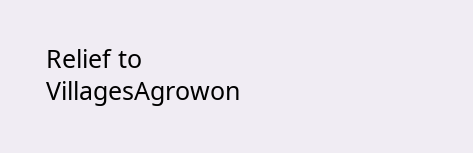Relief to VillagesAgrowon